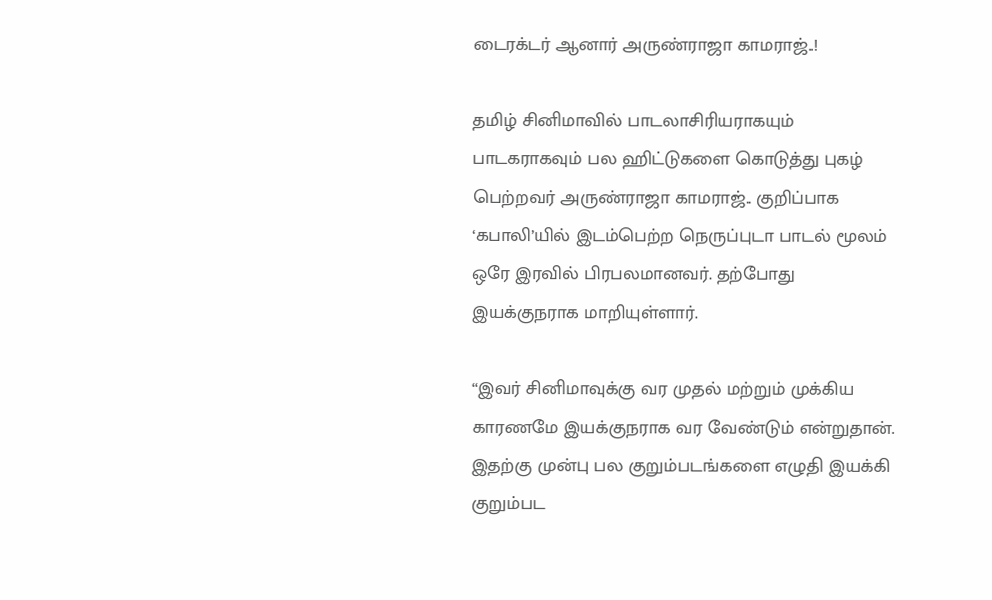டைரக்டர் ஆனார் அருண்ராஜா காமராஜ்..!

தமிழ் சினிமாவில் பாடலாசிரியராகயும் பாடகராகவும் பல ஹிட்டுகளை கொடுத்து புகழ் பெற்றவர் அருண்ராஜா காமராஜ்.. குறிப்பாக ‘கபாலி’யில் இடம்பெற்ற நெருப்புடா பாடல் மூலம் ஒரே இரவில் பிரபலமானவர். தற்போது இயக்குநராக மாறியுள்ளார்.

“இவர் சினிமாவுக்கு வர முதல் மற்றும் முக்கிய காரணமே இயக்குநராக வர வேண்டும் என்றுதான். இதற்கு முன்பு பல குறும்படங்களை எழுதி இயக்கி குறும்பட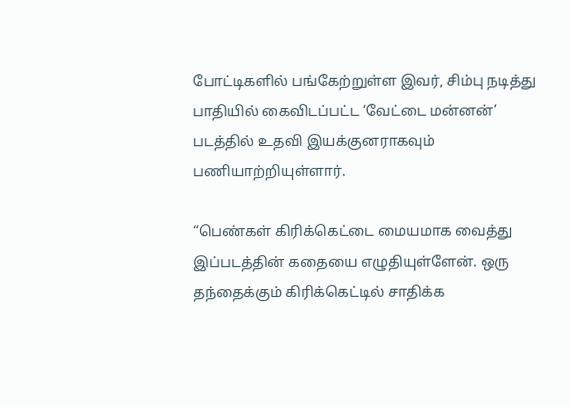போட்டிகளில் பங்கேற்றுள்ள இவர், சிம்பு நடித்து பாதியில் கைவிடப்பட்ட ‘வேட்டை மன்னன்’ படத்தில் உதவி இயக்குனராகவும் பணியாற்றியுள்ளார்.

“பெண்கள் கிரிக்கெட்டை மையமாக வைத்து இப்படத்தின் கதையை எழுதியுள்ளேன். ஒரு தந்தைக்கும் கிரிக்கெட்டில் சாதிக்க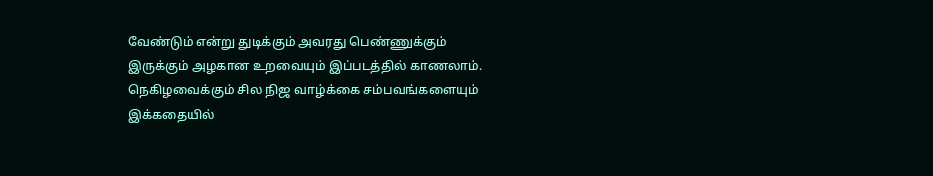வேண்டும் என்று துடிக்கும் அவரது பெண்ணுக்கும் இருக்கும் அழகான உறவையும் இப்படத்தில் காணலாம். நெகிழவைக்கும் சில நிஜ வாழ்க்கை சம்பவங்களையும் இக்கதையில்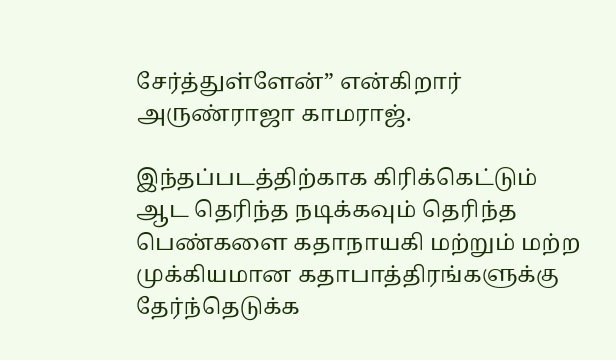சேர்த்துள்ளேன்” என்கிறார் அருண்ராஜா காமராஜ்.

இந்தப்படத்திற்காக கிரிக்கெட்டும் ஆட தெரிந்த நடிக்கவும் தெரிந்த பெண்களை கதாநாயகி மற்றும் மற்ற முக்கியமான கதாபாத்திரங்களுக்கு தேர்ந்தெடுக்க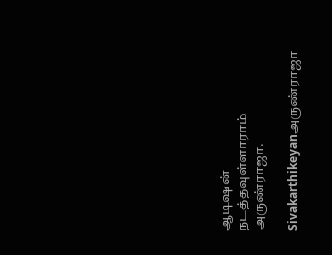ஆடிஷன் நடத்தவுள்ளாராம் அருண்ராஜா.

Sivakarthikeyanஅருண்ராஜா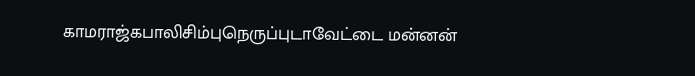காமராஜ்கபாலிசிம்புநெருப்புடாவேட்டை மன்னன்